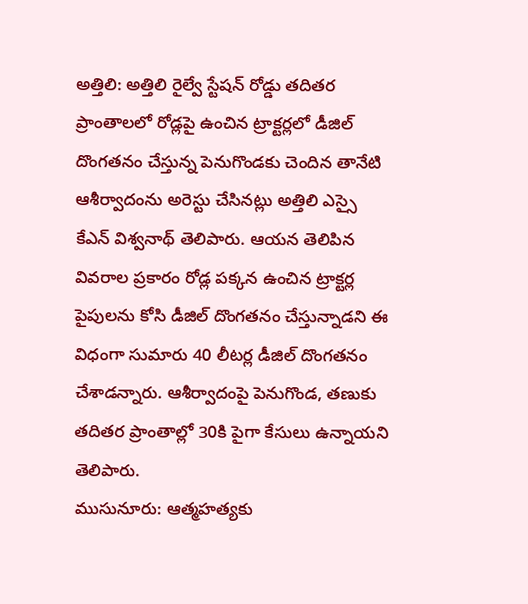అత్తిలి: అత్తిలి రైల్వే స్టేషన్ రోడ్డు తదితర ప్రాంతాలలో రోడ్లపై ఉంచిన ట్రాక్టర్లలో డీజిల్ దొంగతనం చేస్తున్న పెనుగొండకు చెందిన తానేటి ఆశీర్వాదంను అరెస్టు చేసినట్లు అత్తిలి ఎస్సై కేఎన్ విశ్వనాథ్ తెలిపారు. ఆయన తెలిపిన వివరాల ప్రకారం రోడ్ల పక్కన ఉంచిన ట్రాక్టర్ల పైపులను కోసి డీజిల్ దొంగతనం చేస్తున్నాడని ఈ విధంగా సుమారు 40 లీటర్ల డీజిల్ దొంగతనం చేశాడన్నారు. ఆశీర్వాదంపై పెనుగొండ, తణుకు తదితర ప్రాంతాల్లో 30కి పైగా కేసులు ఉన్నాయని తెలిపారు.
ముసునూరు: ఆత్మహత్యకు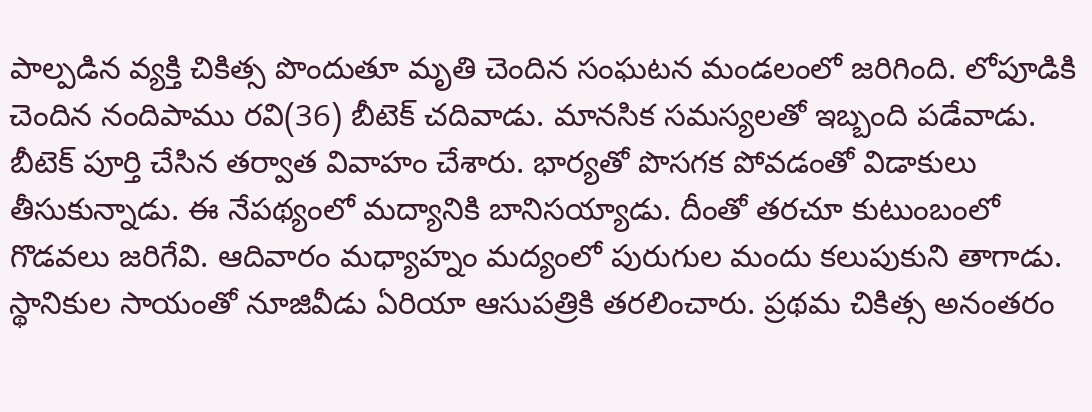పాల్పడిన వ్యక్తి చికిత్స పొందుతూ మృతి చెందిన సంఘటన మండలంలో జరిగింది. లోపూడికి చెందిన నందిపాము రవి(36) బీటెక్ చదివాడు. మానసిక సమస్యలతో ఇబ్బంది పడేవాడు. బీటెక్ పూర్తి చేసిన తర్వాత వివాహం చేశారు. భార్యతో పొసగక పోవడంతో విడాకులు తీసుకున్నాడు. ఈ నేపథ్యంలో మద్యానికి బానిసయ్యాడు. దీంతో తరచూ కుటుంబంలో గొడవలు జరిగేవి. ఆదివారం మధ్యాహ్నం మద్యంలో పురుగుల మందు కలుపుకుని తాగాడు. స్థానికుల సాయంతో నూజివీడు ఏరియా ఆసుపత్రికి తరలించారు. ప్రథమ చికిత్స అనంతరం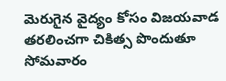మెరుగైన వైద్యం కోసం విజయవాడ తరలించగా చికిత్స పొందుతూ సోమవారం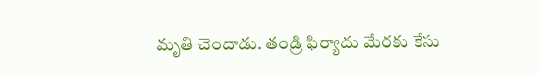మృతి చెందాడు. తండ్రి ఫిర్యాదు మేరకు కేసు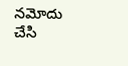నమోదు చేసి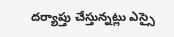దర్యాప్తు చేస్తున్నట్లు ఎస్సై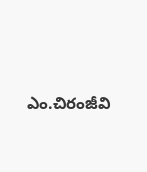ఎం.చిరంజీవి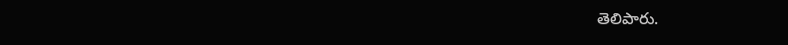తెలిపారు.